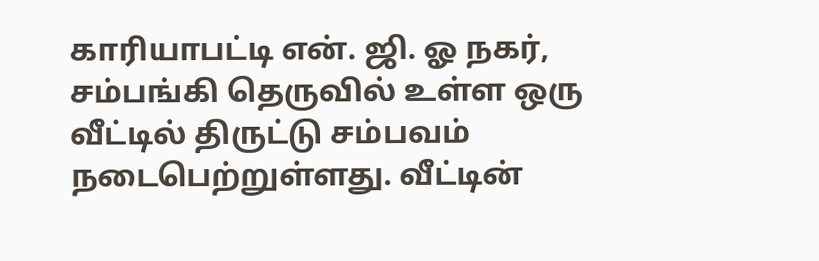காரியாபட்டி என். ஜி. ஓ நகர், சம்பங்கி தெருவில் உள்ள ஒரு வீட்டில் திருட்டு சம்பவம் நடைபெற்றுள்ளது. வீட்டின்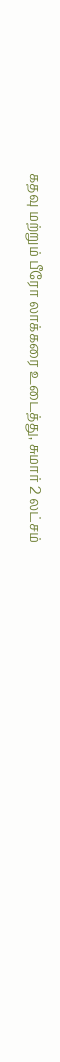கதவு மற்றும் பீரோ லாக்கரை உடைத்து, சுமார் 2 லட்சம்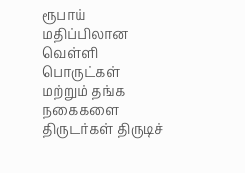ரூபாய் மதிப்பிலான வெள்ளி பொருட்கள் மற்றும் தங்க நகைகளை திருடர்கள் திருடிச்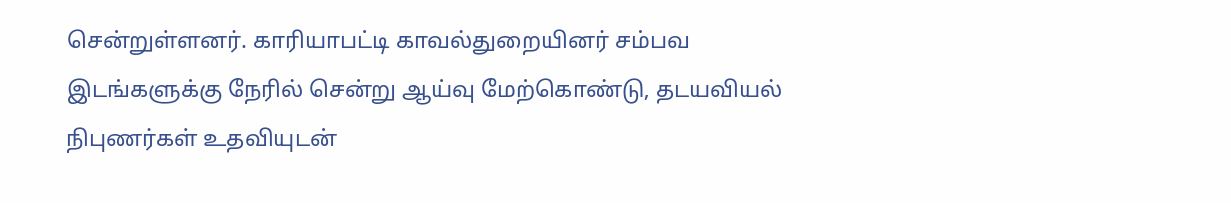சென்றுள்ளனர். காரியாபட்டி காவல்துறையினர் சம்பவ இடங்களுக்கு நேரில் சென்று ஆய்வு மேற்கொண்டு, தடயவியல் நிபுணர்கள் உதவியுடன்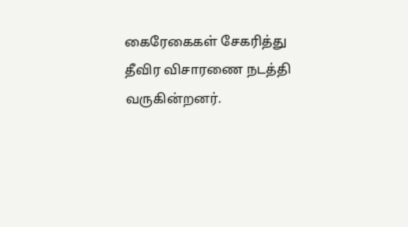கைரேகைகள் சேகரித்து தீவிர விசாரணை நடத்தி வருகின்றனர்.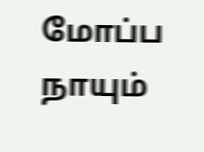மோப்ப நாயும்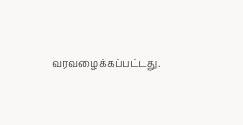வரவழைக்கப்பட்டது.